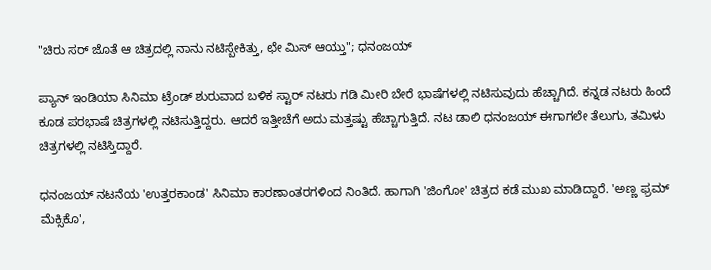"ಚಿರು ಸರ್ ಜೊತೆ ಆ ಚಿತ್ರದಲ್ಲಿ ನಾನು ನಟಿಸ್ಬೇಕಿತ್ತು, ಛೇ ಮಿಸ್‌ ಆಯ್ತು"; ಧನಂಜಯ್

ಪ್ಯಾನ್ ಇಂಡಿಯಾ ಸಿನಿಮಾ ಟ್ರೆಂಡ್ ಶುರುವಾದ ಬಳಿಕ ಸ್ಟಾರ್ ನಟರು ಗಡಿ ಮೀರಿ ಬೇರೆ ಭಾಷೆಗಳಲ್ಲಿ ನಟಿಸುವುದು ಹೆಚ್ಚಾಗಿದೆ. ಕನ್ನಡ ನಟರು ಹಿಂದೆ ಕೂಡ ಪರಭಾಷೆ ಚಿತ್ರಗಳಲ್ಲಿ ನಟಿಸುತ್ತಿದ್ದರು. ಆದರೆ ಇತ್ತೀಚೆಗೆ ಅದು ಮತ್ತಷ್ಟು ಹೆಚ್ಚಾಗುತ್ತಿದೆ. ನಟ ಡಾಲಿ ಧನಂಜಯ್ ಈಗಾಗಲೇ ತೆಲುಗು, ತಮಿಳು ಚಿತ್ರಗಳಲ್ಲಿ ನಟಿಸ್ತಿದ್ದಾರೆ.

ಧನಂಜಯ್ ನಟನೆಯ 'ಉತ್ತರಕಾಂಡ' ಸಿನಿಮಾ ಕಾರಣಾಂತರಗಳಿಂದ ನಿಂತಿದೆ. ಹಾಗಾಗಿ 'ಜಿಂಗೋ' ಚಿತ್ರದ ಕಡೆ ಮುಖ ಮಾಡಿದ್ದಾರೆ. 'ಅಣ್ಣ ಫ್ರಮ್ ಮೆಕ್ಸಿಕೊ',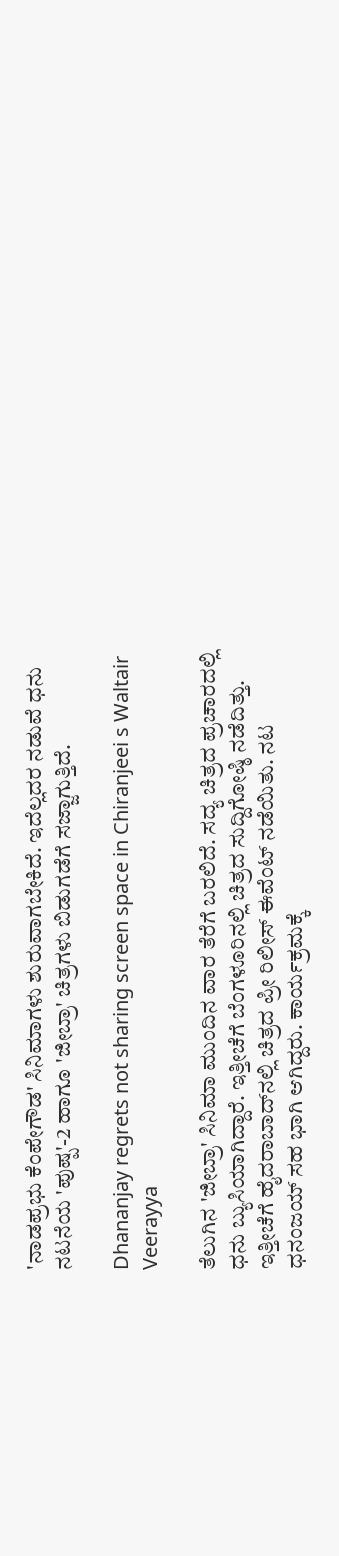'ನಾಡಪ್ರಭು ಕೆಂಪೇಗೌಡ' ಸಿನಿಮಾಗಳು ಶುರುವಾಗಬೇಕಿದೆ. ಇದೆಲ್ಲದರ ನಡುವೆ ಧನು ನಟನೆಯ 'ಪುಷ್ಪ'-2 ಹಾಗೂ 'ಜೀಬ್ರಾ' ಚಿತ್ರಗಳು ಬಿಡುಗಡೆಗೆ ಸಜ್ಜಾಗುತ್ತಿದೆ.

Dhananjay regrets not sharing screen space in Chiranjeei s Waltair Veerayya

ತೆಲುಗಿನ 'ಜೀಬ್ರಾ' ಸಿನಿಮಾ ಮುಂದಿನ ವಾರ ತೆರೆಗೆ ಬರಲಿದೆ. ಸದ್ಯ ಚಿತ್ರದ ಪ್ರಚಾರದಲ್ಲಿ ಧನು ಬ್ಯುಸಿಯಾಗಿದ್ದಾರೆ. ಇತ್ತೀಚೆಗೆ ಬೆಂಗಳೂರಿನಲ್ಲಿ ಚಿತ್ರದ ಸುದ್ದಿಗೋಷ್ಠಿ ನಡೆದಿತ್ತು. ಇತ್ತೀಚೆಗೆ ಹೈದರಾಬಾದ್‌ನಲ್ಲಿ ಚಿತ್ರದ ಪ್ರೀ ರಿಲೀಸ್ ಈವೆಂಟ್ ನಡೆಯಿತು. ನಟ ಧನಂಜಯ್ ಸಹ ಭಾಗಿ ಆಗಿದ್ದರು. ಕಾರ್ಯಕ್ರಮಕ್ಕೆ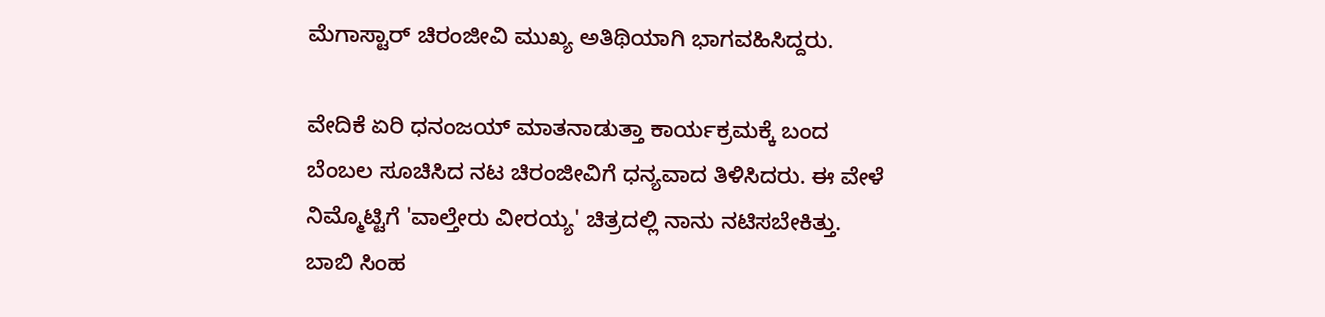ಮೆಗಾಸ್ಟಾರ್ ಚಿರಂಜೀವಿ ಮುಖ್ಯ ಅತಿಥಿಯಾಗಿ ಭಾಗವಹಿಸಿದ್ದರು.

ವೇದಿಕೆ ಏರಿ ಧನಂಜಯ್ ಮಾತನಾಡುತ್ತಾ ಕಾರ್ಯಕ್ರಮಕ್ಕೆ ಬಂದ ಬೆಂಬಲ ಸೂಚಿಸಿದ ನಟ ಚಿರಂಜೀವಿಗೆ ಧನ್ಯವಾದ ತಿಳಿಸಿದರು. ಈ ವೇಳೆ ನಿಮ್ಮೊಟ್ಟಿಗೆ 'ವಾಲ್ತೇರು ವೀರಯ್ಯ' ಚಿತ್ರದಲ್ಲಿ ನಾನು ನಟಿಸಬೇಕಿತ್ತು. ಬಾಬಿ ಸಿಂಹ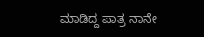ಮಾಡಿದ್ದ ಪಾತ್ರ ನಾನೇ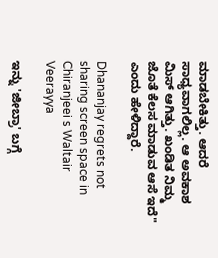ಮಾಡಬೇಕಿತ್ತು. ಆದರೆ ಸಾಧ್ಯವಾಗಲಿಲ್ಲ. ಆ ಅವಕಾಶ ಮಿಸ್ ಆಗಿತ್ತು. ಖಂಡಿತ ನಿಮ್ಮ ಜೊತೆ ಕೆಲಸ ಮಾಡುವ ಆಸೆ ಇದೆ" ಎಂದು ಹೇಳಿದ್ದಾರೆ.

Dhananjay regrets not sharing screen space in Chiranjeei s Waltair Veerayya

ಇನ್ನು 'ಜೀಬ್ರಾ' ಬಗ್ಗೆ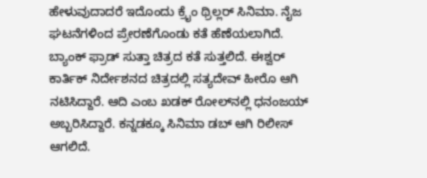ಹೇಳುವುದಾದರೆ ಇದೊಂದು ಕ್ರೈಂ ಥ್ರಿಲ್ಲರ್ ಸಿನಿಮಾ. ನೈಜ ಘಟನೆಗಳಿಂದ ಪ್ರೇರಣೆಗೊಂಡು ಕತೆ ಹೆಣೆಯಲಾಗಿದೆ. ಬ್ಯಾಂಕ್ ಫ್ರಾಡ್ ಸುತ್ತಾ ಚಿತ್ರದ ಕತೆ ಸುತ್ತಲಿದೆ. ಈಶ್ವರ್ ಕಾರ್ತಿಕ್ ನಿರ್ದೇಶನದ ಚಿತ್ರದಲ್ಲಿ ಸತ್ಯದೇವ್ ಹೀರೊ ಆಗಿ ನಟಿಸಿದ್ದಾರೆ. ಆದಿ ಎಂಬ ಖಡಕ್ ರೋಲ್‌ನಲ್ಲಿ ಧನಂಜಯ್ ಅಬ್ಬರಿಸಿದ್ದಾರೆ. ಕನ್ನಡಕ್ಕೂ ಸಿನಿಮಾ ಡಬ್ ಆಗಿ ರಿಲೀಸ್ ಆಗಲಿದೆ.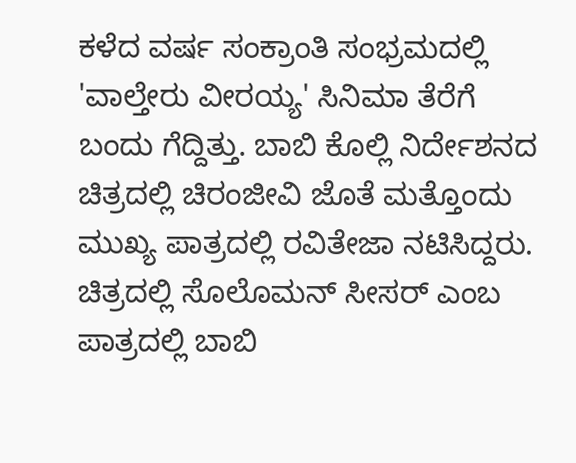ಕಳೆದ ವರ್ಷ ಸಂಕ್ರಾಂತಿ ಸಂಭ್ರಮದಲ್ಲಿ 'ವಾಲ್ತೇರು ವೀರಯ್ಯ' ಸಿನಿಮಾ ತೆರೆಗೆ ಬಂದು ಗೆದ್ದಿತ್ತು. ಬಾಬಿ ಕೊಲ್ಲಿ ನಿರ್ದೇಶನದ ಚಿತ್ರದಲ್ಲಿ ಚಿರಂಜೀವಿ ಜೊತೆ ಮತ್ತೊಂದು ಮುಖ್ಯ ಪಾತ್ರದಲ್ಲಿ ರವಿತೇಜಾ ನಟಿಸಿದ್ದರು. ಚಿತ್ರದಲ್ಲಿ ಸೊಲೊಮನ್ ಸೀಸರ್ ಎಂಬ ಪಾತ್ರದಲ್ಲಿ ಬಾಬಿ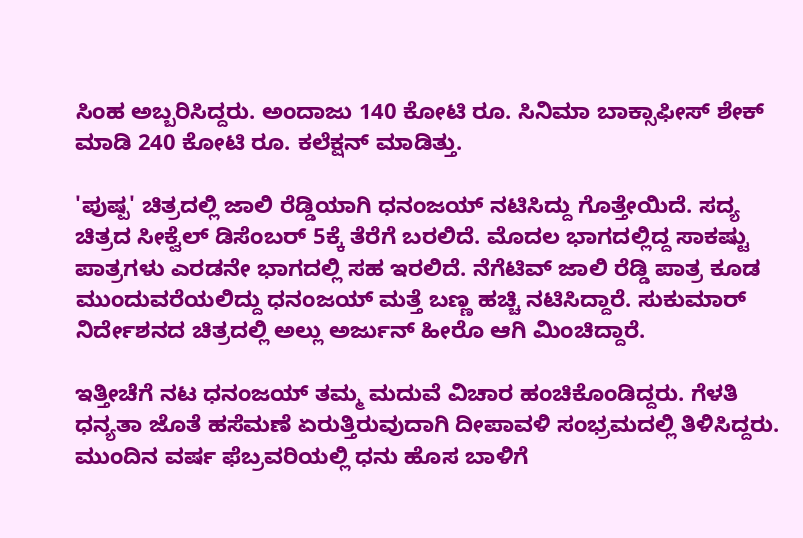ಸಿಂಹ ಅಬ್ಬರಿಸಿದ್ದರು. ಅಂದಾಜು 140 ಕೋಟಿ ರೂ. ಸಿನಿಮಾ ಬಾಕ್ಸಾಫೀಸ್ ಶೇಕ್ ಮಾಡಿ 240 ಕೋಟಿ ರೂ. ಕಲೆಕ್ಷನ್ ಮಾಡಿತ್ತು.

'ಪುಷ್ಪ' ಚಿತ್ರದಲ್ಲಿ ಜಾಲಿ ರೆಡ್ಡಿಯಾಗಿ ಧನಂಜಯ್ ನಟಿಸಿದ್ದು ಗೊತ್ತೇಯಿದೆ. ಸದ್ಯ ಚಿತ್ರದ ಸೀಕ್ವೆಲ್ ಡಿಸೆಂಬರ್ 5ಕ್ಕೆ ತೆರೆಗೆ ಬರಲಿದೆ. ಮೊದಲ ಭಾಗದಲ್ಲಿದ್ದ ಸಾಕಷ್ಟು ಪಾತ್ರಗಳು ಎರಡನೇ ಭಾಗದಲ್ಲಿ ಸಹ ಇರಲಿದೆ. ನೆಗೆಟಿವ್ ಜಾಲಿ ರೆಡ್ಡಿ ಪಾತ್ರ ಕೂಡ ಮುಂದುವರೆಯಲಿದ್ದು ಧನಂಜಯ್ ಮತ್ತೆ ಬಣ್ಣ ಹಚ್ಚಿ ನಟಿಸಿದ್ದಾರೆ. ಸುಕುಮಾರ್ ನಿರ್ದೇಶನದ ಚಿತ್ರದಲ್ಲಿ ಅಲ್ಲು ಅರ್ಜುನ್ ಹೀರೊ ಆಗಿ ಮಿಂಚಿದ್ದಾರೆ.

ಇತ್ತೀಚೆಗೆ ನಟ ಧನಂಜಯ್ ತಮ್ಮ ಮದುವೆ ವಿಚಾರ ಹಂಚಿಕೊಂಡಿದ್ದರು. ಗೆಳತಿ ಧನ್ಯತಾ ಜೊತೆ ಹಸೆಮಣೆ ಏರುತ್ತಿರುವುದಾಗಿ ದೀಪಾವಳಿ ಸಂಭ್ರಮದಲ್ಲಿ ತಿಳಿಸಿದ್ದರು. ಮುಂದಿನ ವರ್ಷ ಫೆಬ್ರವರಿಯಲ್ಲಿ ಧನು ಹೊಸ ಬಾಳಿಗೆ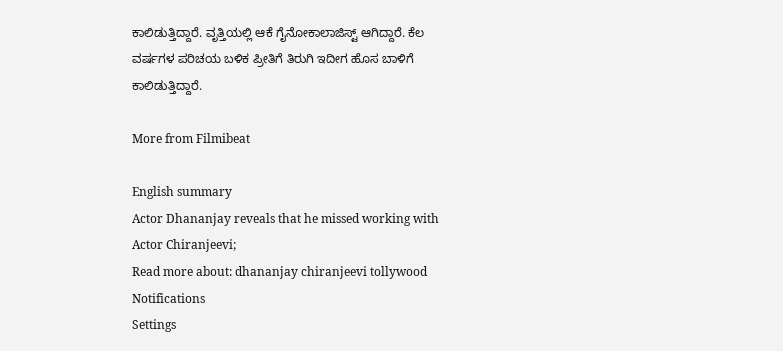ಕಾಲಿಡುತ್ತಿದ್ದಾರೆ. ವೃತ್ತಿಯಲ್ಲಿ ಆಕೆ ಗೈನೋಕಾಲಾಜಿಸ್ಟ್ ಆಗಿದ್ದಾರೆ. ಕೆಲ ವರ್ಷಗಳ ಪರಿಚಯ ಬಳಿಕ ಪ್ರೀತಿಗೆ ತಿರುಗಿ ಇದೀಗ ಹೊಸ ಬಾಳಿಗೆ ಕಾಲಿಡುತ್ತಿದ್ದಾರೆ.

More from Filmibeat

English summary
Actor Dhananjay reveals that he missed working with Actor Chiranjeevi;
Read more about: dhananjay chiranjeevi tollywood
Notifications
Settings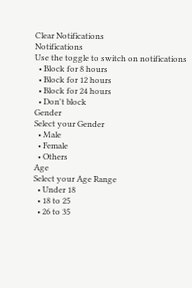Clear Notifications
Notifications
Use the toggle to switch on notifications
  • Block for 8 hours
  • Block for 12 hours
  • Block for 24 hours
  • Don't block
Gender
Select your Gender
  • Male
  • Female
  • Others
Age
Select your Age Range
  • Under 18
  • 18 to 25
  • 26 to 35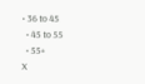• 36 to 45
  • 45 to 55
  • 55+
X